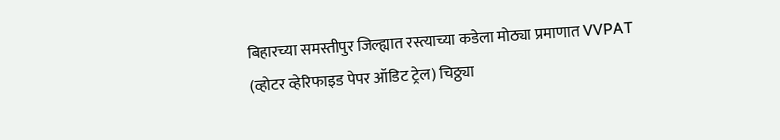बिहारच्या समस्तीपुर जिल्ह्यात रस्त्याच्या कडेला मोठ्या प्रमाणात VVPAT (व्होटर व्हेरिफाइड पेपर ऑडिट ट्रेल) चिठ्ठ्या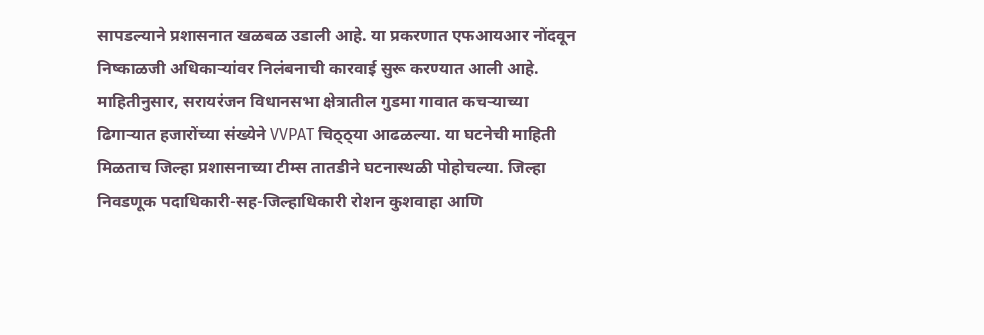सापडल्याने प्रशासनात खळबळ उडाली आहे. या प्रकरणात एफआयआर नोंदवून निष्काळजी अधिकाऱ्यांवर निलंबनाची कारवाई सुरू करण्यात आली आहे. माहितीनुसार, सरायरंजन विधानसभा क्षेत्रातील गुडमा गावात कचऱ्याच्या ढिगाऱ्यात हजारोंच्या संख्येने VVPAT चिठ्ठ्या आढळल्या. या घटनेची माहिती मिळताच जिल्हा प्रशासनाच्या टीम्स तातडीने घटनास्थळी पोहोचल्या. जिल्हा निवडणूक पदाधिकारी-सह-जिल्हाधिकारी रोशन कुशवाहा आणि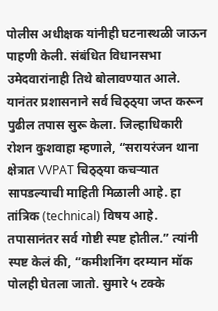पोलीस अधीक्षक यांनीही घटनास्थळी जाऊन पाहणी केली. संबंधित विधानसभा उमेदवारांनाही तिथे बोलावण्यात आले.
यानंतर प्रशासनाने सर्व चिठ्ठ्या जप्त करून पुढील तपास सुरू केला. जिल्हाधिकारी रोशन कुशवाहा म्हणाले, “सरायरंजन थाना क्षेत्रात VVPAT चिठ्ठ्या कचऱ्यात सापडल्याची माहिती मिळाली आहे. हा तांत्रिक (technical) विषय आहे. तपासानंतर सर्व गोष्टी स्पष्ट होतील.” त्यांनी स्पष्ट केलं की, “कमीशनिंग दरम्यान मॉक पोलही घेतला जातो. सुमारे ५ टक्के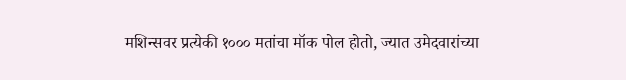मशिन्सवर प्रत्येकी १००० मतांचा मॉक पोल होतो, ज्यात उमेदवारांच्या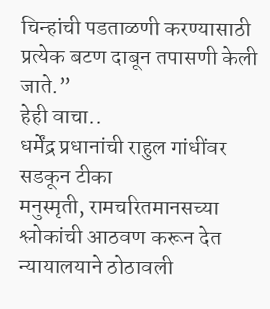चिन्हांची पडताळणी करण्यासाठी प्रत्येक बटण दाबून तपासणी केली जाते.”
हेही वाचा..
धर्मेंद्र प्रधानांची राहुल गांधींवर सडकून टीका
मनुस्मृती, रामचरितमानसच्या श्लोकांची आठवण करून देत न्यायालयाने ठोठावली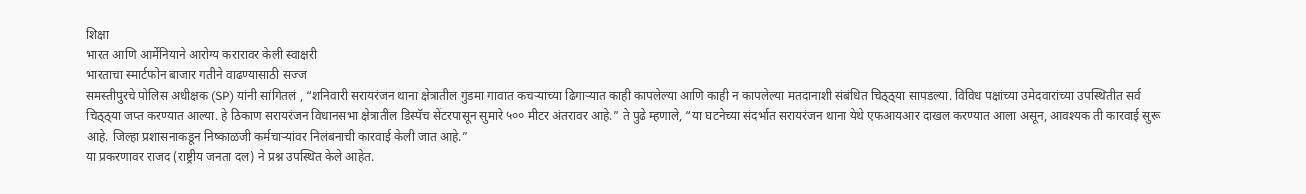शिक्षा
भारत आणि आर्मेनियाने आरोग्य करारावर केली स्वाक्षरी
भारताचा स्मार्टफोन बाजार गतीने वाढण्यासाठी सज्ज
समस्तीपुरचे पोलिस अधीक्षक (SP) यांनी सांगितलं , “शनिवारी सरायरंजन थाना क्षेत्रातील गुडमा गावात कचऱ्याच्या ढिगाऱ्यात काही कापलेल्या आणि काही न कापलेल्या मतदानाशी संबंधित चिठ्ठ्या सापडल्या. विविध पक्षांच्या उमेदवारांच्या उपस्थितीत सर्व चिठ्ठ्या जप्त करण्यात आल्या. हे ठिकाण सरायरंजन विधानसभा क्षेत्रातील डिस्पॅच सेंटरपासून सुमारे ५०० मीटर अंतरावर आहे.” ते पुढे म्हणाले, “या घटनेच्या संदर्भात सरायरंजन थाना येथे एफआयआर दाखल करण्यात आला असून, आवश्यक ती कारवाई सुरू आहे. जिल्हा प्रशासनाकडून निष्काळजी कर्मचाऱ्यांवर निलंबनाची कारवाई केली जात आहे.”
या प्रकरणावर राजद (राष्ट्रीय जनता दल) ने प्रश्न उपस्थित केले आहेत.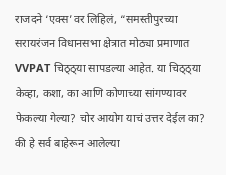राजदने ‘एक्स’वर लिहिलं, “समस्तीपुरच्या सरायरंजन विधानसभा क्षेत्रात मोठ्या प्रमाणात VVPAT चिठ्ठ्या सापडल्या आहेत. या चिठ्ठ्या केव्हा, कशा, का आणि कोणाच्या सांगण्यावर फेकल्या गेल्या? चोर आयोग याचं उत्तर देईल का? की हे सर्व बाहेरून आलेल्या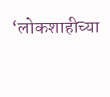‘लोकशाहीच्या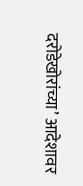दरोडेखोरांच्या’ आदेशावर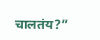चालतंय?”